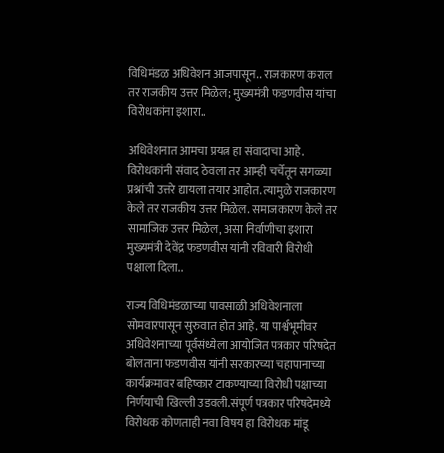विधिमंडळ अधिवेशन आजपासून.. राजकारण कराल तर राजकीय उत्तर मिळेल; मुख्यमंत्री फडणवीस यांचा विरोधकांना इशारा..

अधिवेशनात आमचा प्रयत्न हा संवादाचा आहे. विरोधकांनी संवाद ठेवला तर आम्ही चर्चेतून सगळ्या प्रश्नांची उत्तरे द्यायला तयार आहोत. त्यामुळे राजकारण केले तर राजकीय उत्तर मिळेल. समाजकारण केले तर सामाजिक उत्तर मिळेल, असा निर्वाणीचा इशारा मुख्यमंत्री देवेंद्र फडणवीस यांनी रविवारी विरोधी पक्षाला दिला..

राज्य विधिमंडळाच्या पावसाळी अधिवेशनाला सोमवारपासून सुरुवात होत आहे. या पार्श्वभूमीवर अधिवेशनाच्या पूर्वसंध्येला आयोजित पत्रकार परिषदेत बोलताना फडणवीस यांनी सरकारच्या चहापानाच्या कार्यक्रमावर बहिष्कार टाकण्याच्या विरोधी पक्षाच्या निर्णयाची खिल्ली उडवली.संपूर्ण पत्रकार परिषदेमध्ये  विरोधक कोणताही नवा विषय हा विरोधक मांडू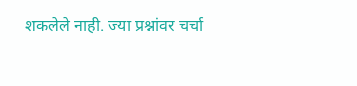शकलेले नाही. ज्या प्रश्नांवर चर्चा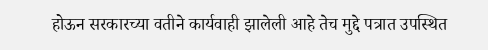होऊन सरकारच्या वतीने कार्यवाही झालेली आहे तेच मुद्दे पत्रात उपस्थित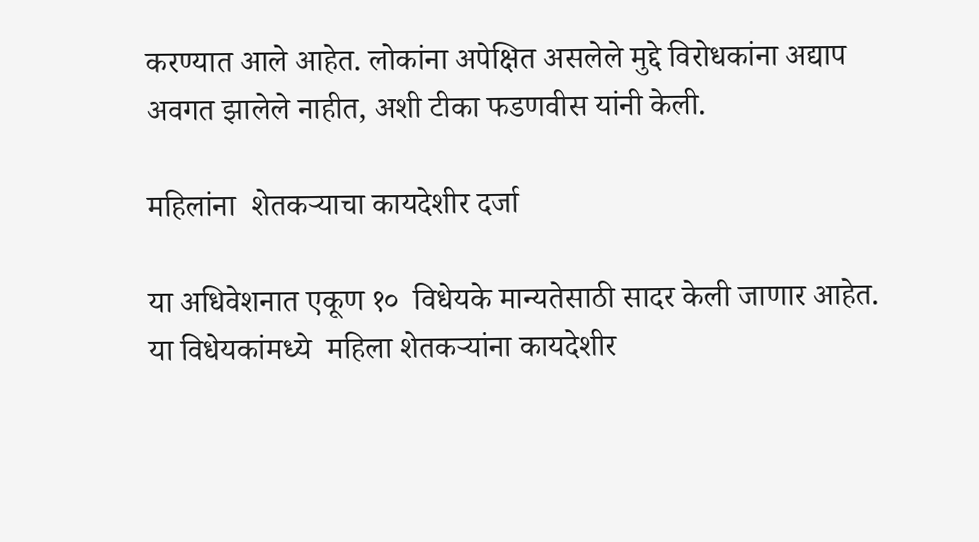करण्यात आले आहेत. लोकांना अपेक्षित असलेले मुद्दे विरोधकांना अद्याप अवगत झालेले नाहीत, अशी टीका फडणवीस यांनी केली.

महिलांना  शेतकऱ्याचा कायदेशीर दर्जा

या अधिवेशनात एकूण १०  विधेयके मान्यतेसाठी सादर केली जाणार आहेत. या विधेयकांमध्ये  महिला शेतकऱ्यांना कायदेशीर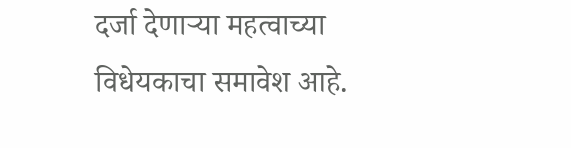दर्जा देणाऱ्या महत्वाच्या  विधेयकाचा समावेश आहे.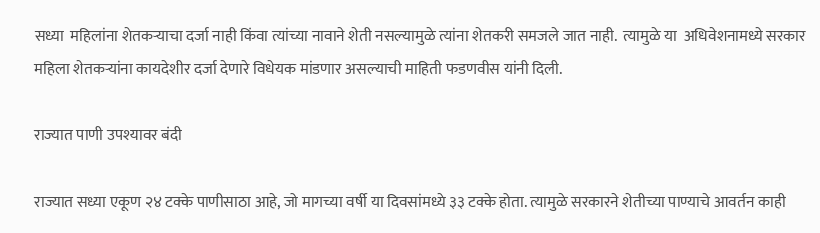सध्या  महिलांना शेतकऱ्याचा दर्जा नाही किंवा त्यांच्या नावाने शेती नसल्यामुळे त्यांना शेतकरी समजले जात नाही.  त्यामुळे या  अधिवेशनामध्ये सरकार महिला शेतकऱ्यांना कायदेशीर दर्जा देणारे विधेयक मांडणार असल्याची माहिती फडणवीस यांनी दिली.

राज्यात पाणी उपश्यावर बंदी

राज्यात सध्या एकूण २४ टक्के पाणीसाठा आहे, जो मागच्या वर्षी या दिवसांमध्ये ३३ टक्के होता. त्यामुळे सरकारने शेतीच्या पाण्याचे आवर्तन काही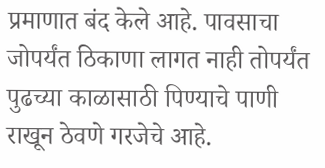प्रमाणात बंद केले आहे. पावसाचा जोपर्यंत ठिकाणा लागत नाही तोपर्यंत पुढच्या काळासाठी पिण्याचे पाणी राखून ठेवणे गरजेचे आहे.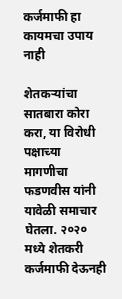कर्जमाफी हा कायमचा उपाय नाही

शेतकऱ्यांचा सातबारा कोरा करा, या विरोधी पक्षाच्या मागणीचा फडणवीस यांनी यावेळी समाचार घेतला. २०२० मध्ये शेतकरी कर्जमाफी देऊनही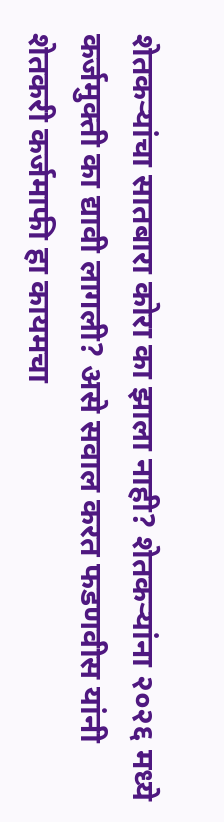शेतकऱ्यांचा सातबारा कोरा का झाला नाही? शेतकऱ्यांना २०२६ मध्ये कर्जमुक्ती का द्यावी लागली? असे सवाल करत फडणवीस यांनी शेतकरी कर्जमाफी हा कायमचा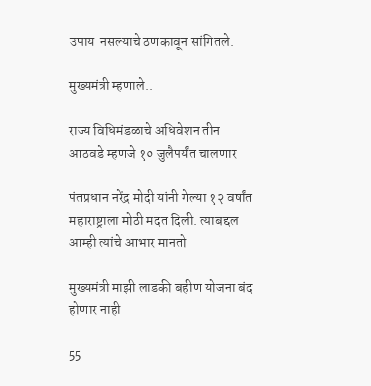उपाय  नसल्याचे ठणकावून सांगितले.

मुख्यमंत्री म्हणाले..

राज्य विधिमंडळाचे अधिवेशन तीन आठवडे म्हणजे १० जुलैपर्यंत चालणार

पंतप्रधान नरेंद्र मोदी यांनी गेल्या १२ वर्षांत महाराष्ट्राला मोठी मदत दिली. त्याबद्दल आम्ही त्यांचे आभार मानतो

मुख्यमंत्री माझी लाडकी बहीण योजना बंद होणार नाही

55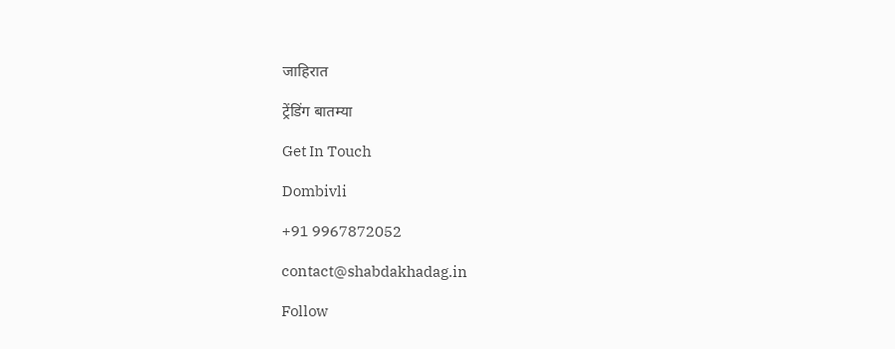जाहिरात

ट्रेंडिंग बातम्या

Get In Touch

Dombivli

+91 9967872052

contact@shabdakhadag.in

Follow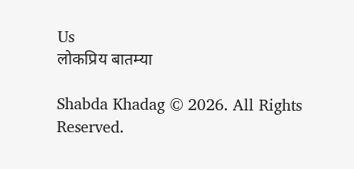Us
लोकप्रिय बातम्या

Shabda Khadag © 2026. All Rights Reserved.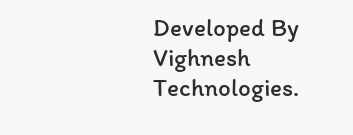Developed By Vighnesh Technologies.